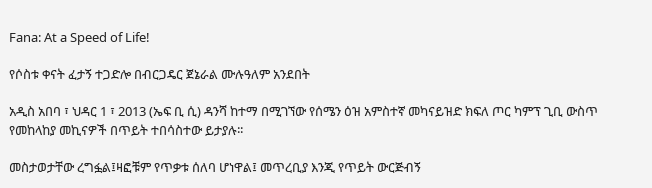Fana: At a Speed of Life!

የሶስቱ ቀናት ፈታኝ ተጋድሎ በብርጋዴር ጀኔራል ሙሉዓለም አንደበት

አዲስ አበባ ፣ ህዳር 1 ፣ 2013 (ኤፍ ቢ ሲ) ዳንሻ ከተማ በሚገኘው የሰሜን ዕዝ አምስተኛ መካናይዝድ ክፍለ ጦር ካምፕ ጊቢ ውስጥ የመከላከያ መኪናዎች በጥይት ተበሳስተው ይታያሉ፡፡

መስታወታቸው ረግፏል፤ዛፎቹም የጥቃቱ ሰለባ ሆነዋል፤ መጥረቢያ እንጂ የጥይት ውርጅብኝ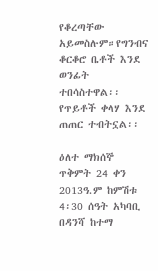የቆረጣቸው አይመስሉም።የግንብና ቆርቆሮ ቤቶች እንደ ወንፊት ተበሳስተዋል፡፡የጥይቶች ቀላሃ እንደ ጠጠር ተብትኗል፡፡

ዕለተ ማክሰኞ ጥቅምት 24 ቀን 2013ዓ.ም ከምሽቱ 4፡30 ሰዓት አካባቢ በዳንሻ ከተማ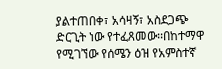ያልተጠበቀ፣ አሳዛኝ፣ አስደጋጭ ድርጊት ነው የተፈጸመው፡፡በከተማዋ የሚገኘው የሰሜን ዕዝ የአምስተኛ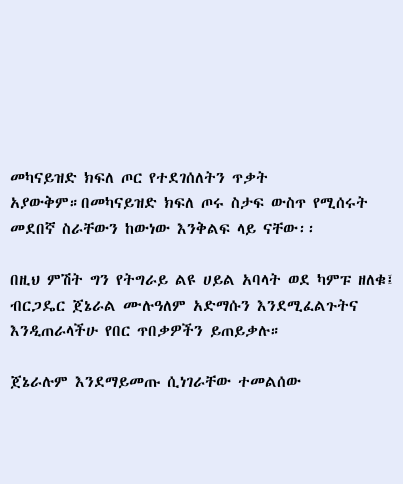መካናይዝድ ክፍለ ጦር የተደገሰለትን ጥቃት አያውቅም።በመካናይዝድ ክፍለ ጦሩ ስታፍ ውስጥ የሚሰሩት መደበኛ ስራቸውን ከውነው እንቅልፍ ላይ ናቸው፡፡

በዚህ ምሽት ግን የትግራይ ልዩ ሀይል አባላት ወደ ካምፑ ዘለቁ፤ ብርጋዴር ጀኔራል ሙሉዓለም አድማሱን እንደሚፈልጉትና እንዲጠራላችሁ የበር ጥበቃዎችን ይጠይቃሉ።

ጀኔራሉም እንደማይመጡ ሲነገራቸው ተመልሰው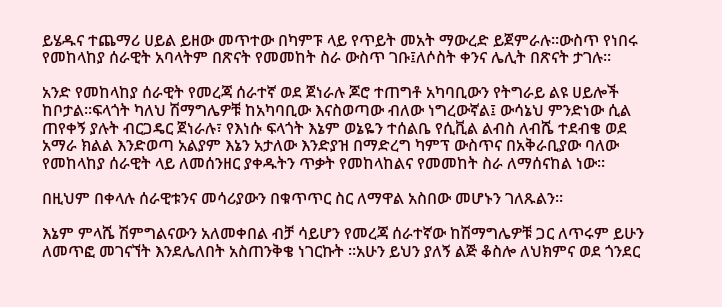ይሄዱና ተጨማሪ ሀይል ይዘው መጥተው በካምፑ ላይ የጥይት መአት ማውረድ ይጀምራሉ፡፡ውስጥ የነበሩ የመከላከያ ሰራዊት አባላትም በጽናት የመመከት ስራ ውስጥ ገቡ፤ለሶስት ቀንና ሌሊት በጽናት ታገሉ፡፡

አንድ የመከላከያ ሰራዊት የመረጃ ሰራተኛ ወደ ጀነራሉ ጆሮ ተጠግቶ አካባቢውን የትግራይ ልዩ ሀይሎች ከቦታል፡፡ፍላጎት ካለህ ሽማግሌዎቹ ከአካባቢው እናስወጣው ብለው ነግረውኛል፤ ውሳኔህ ምንድነው ሲል ጠየቀኝ ያሉት ብርጋዴር ጀነራሉ፣ የእነሱ ፍላጎት እኔም ወኔዬን ተሰልቤ የሲቪል ልብስ ለብሼ ተደብቄ ወደ አማራ ክልል እንድወጣ አልያም እኔን አታለው እንድያዝ በማድረግ ካምፕ ውስጥና በአቅራቢያው ባለው የመከላከያ ሰራዊት ላይ ለመሰንዘር ያቀዱትን ጥቃት የመከላከልና የመመከት ስራ ለማሰናከል ነው፡፡

በዚህም በቀላሉ ሰራዊቱንና መሳሪያውን በቁጥጥር ስር ለማዋል አስበው መሆኑን ገለጹልን፡፡

እኔም ምላሼ ሽምግልናውን አለመቀበል ብቻ ሳይሆን የመረጃ ሰራተኛው ከሽማግሌዎቹ ጋር ለጥሩም ይሁን ለመጥፎ መገናኘት እንደሌለበት አስጠንቅቄ ነገርኩት ።አሁን ይህን ያለኝ ልጅ ቆስሎ ለህክምና ወደ ጎንደር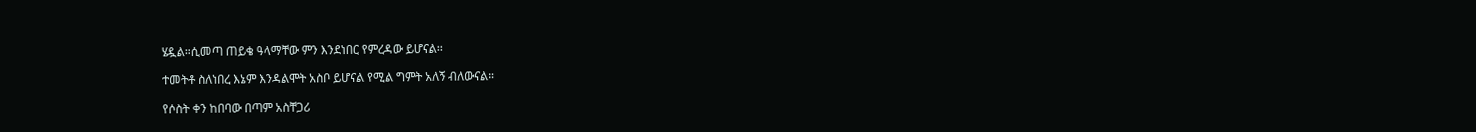ሄዷል።ሲመጣ ጠይቄ ዓላማቸው ምን እንደነበር የምረዳው ይሆናል፡፡

ተመትቶ ስለነበረ እኔም እንዳልሞት አስቦ ይሆናል የሚል ግምት አለኝ ብለውናል።

የሶስት ቀን ከበባው በጣም አስቸጋሪ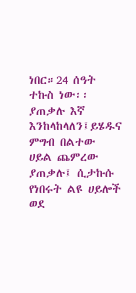ነበር።24 ሰዓት ተኩስ ነው፡፡ያጠቃሉ እኛ እንከላከላለን፤ይሄዱና ምግብ በልተው ሀይል ጨምረው ያጠቃሉ፤ ሲታኩሱ የነበሩት ልዩ ሀይሎች ወደ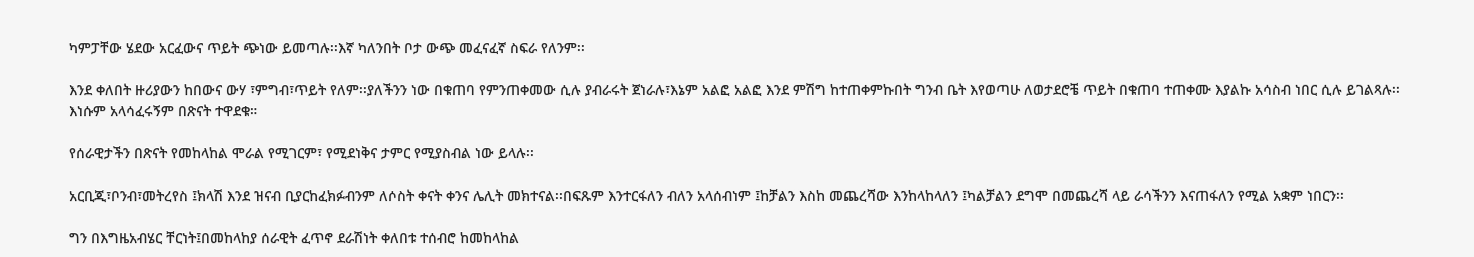ካምፓቸው ሄደው አርፈውና ጥይት ጭነው ይመጣሉ፡፡እኛ ካለንበት ቦታ ውጭ መፈናፈኛ ስፍራ የለንም፡፡

እንደ ቀለበት ዙሪያውን ከበውና ውሃ ፣ምግብ፣ጥይት የለም፡፡ያለችንን ነው በቁጠባ የምንጠቀመው ሲሉ ያብራሩት ጀነራሉ፣እኔም አልፎ አልፎ እንደ ምሽግ ከተጠቀምኩበት ግንብ ቤት እየወጣሁ ለወታደሮቼ ጥይት በቁጠባ ተጠቀሙ እያልኩ አሳስብ ነበር ሲሉ ይገልጻሉ፡፡እነሱም አላሳፈሩኝም በጽናት ተዋደቁ።

የሰራዊታችን በጽናት የመከላከል ሞራል የሚገርም፣ የሚደነቅና ታምር የሚያስብል ነው ይላሉ፡፡

አርቢጂ፣ቦንብ፣መትረየስ ፤ክላሽ እንደ ዝናብ ቢያርከፈክፉብንም ለሶስት ቀናት ቀንና ሌሊት መክተናል፡፡በፍጹም እንተርፋለን ብለን አላሰብነም ፤ከቻልን እስከ መጨረሻው እንከላከላለን ፤ካልቻልን ደግሞ በመጨረሻ ላይ ራሳችንን እናጠፋለን የሚል አቋም ነበርን፡፡

ግን በእግዜአብሄር ቸርነት፤በመከላከያ ሰራዊት ፈጥኖ ደራሽነት ቀለበቱ ተሰብሮ ከመከላከል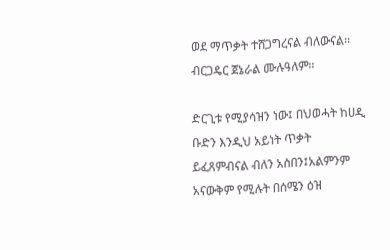ወደ ማጥቃት ተሸጋግረናል ብለውናል፡፡ብርጋዴር ጀኔራል ሙሉዓለም፡፡

ድርጊቱ የሚያሳዝን ነው፤ በህወሓት ከሀዲ ቡድን እንዲህ አይነት ጥቃት ይፈጸምብናል ብለን አስበን፤አልምንም አናውቅም የሚሉት በሰሜን ዕዝ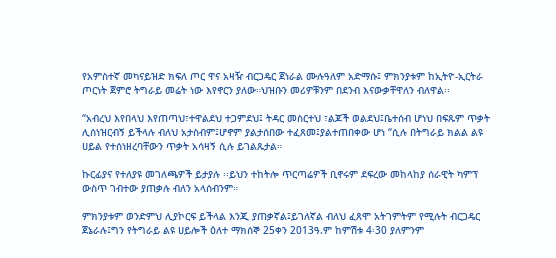የአምስተኛ መካናይዝድ ክፍለ ጦር ዋና አዛዥ ብርጋዴር ጀነራል ሙሉዓለም አድማሱ፤ ምክንያቱም ከኢትዮ-ኢርትራ ጦርነት ጀምሮ ትግራይ መሬት ነው እየኖርን ያለው።ህዝቡን መሪዎቹንም በደንብ እናውቃቸዋለን ብለዋል፡፡

“አብረህ እየበላህ እየጠጣህ፣ተዋልደህ ተጋምደህ፤ ትዳር መስርተህ ፣ልጆች ወልደህ፤ቤተሰብ ሆነህ በፍጹም ጥቃት ሊሰነዝርብኝ ይችላሉ ብለህ አታስብም፤ሆኖም ያልታሰበው ተፈጸመ፤ያልተጠበቀው ሆነ “ሲሉ በትግራይ ክልል ልዩ ሀይል የተሰነዘረባቸውን ጥቃት አሳዛኝ ሲሉ ይገልጹታል።

ኩርፊያና የተለያዩ መገለጫዎች ይታያሉ ፡፡ይህን ተከትሎ ጥርጣሬዎች ቢኖሩም ደፍረው መከላከያ ሰራዊት ካምፕ ውስጥ ገብተው ያጠቃሉ ብለን አላሰብንም።

ምክንያቱም ወንድምህ ሊያኮርፍ ይችላል እንጂ ያጠቃኛል፤ይገለኛል ብለህ ፈጸሞ አትገምትም የሚሉት ብርጋዴር ጀኔራሉ፤ግን የትግራይ ልዩ ሀይሎች ዕለተ ማክሰኞ 25ቀን 2013ዓ.ም ከምሽቱ 4፡30 ያለምንም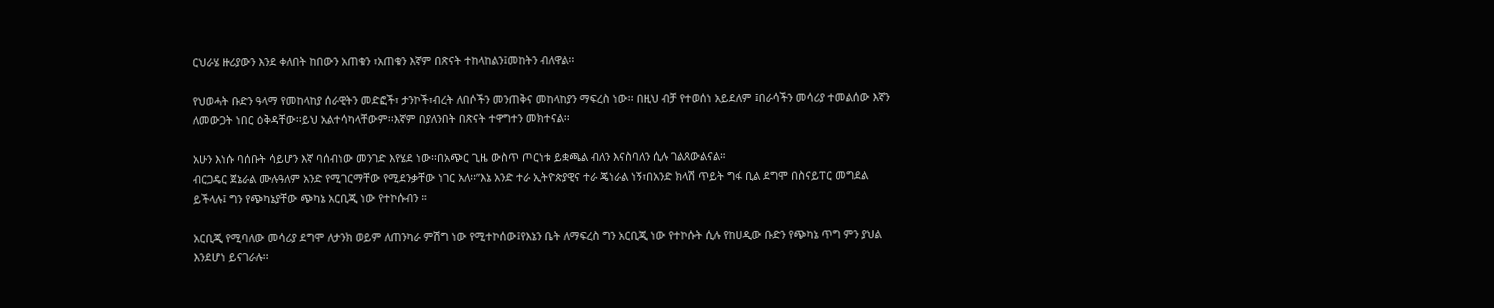ርህራሄ ዙሪያውን እንደ ቀለበት ከበውን አጠቁን ፣አጠቁን እኛም በጽናት ተከላከልን፤መከትን ብለዋል፡፡

የህወሓት ቡድን ዓላማ የመከላከያ ሰራዊትን መድፎች፣ ታንኮች፣ብረት ለበሶችን መንጠቅና መከላከያን ማፍረስ ነው፡፡ በዚህ ብቻ የተወሰነ አይደለም ፤በራሳችን መሳሪያ ተመልሰው እኛን ለመውጋት ነበር ዕቅዳቸው፡፡ይህ አልተሳካላቸውም፡፡እኛም በያለንበት በጽናት ተዋግተን መክተናል፡፡

አሁን እነሱ ባሰቡት ሳይሆን እኛ ባሰብነው መንገድ እየሄደ ነው፡፡በአጭር ጊዜ ውስጥ ጦርነቱ ይቋጫል ብለን እናስባለን ሲሉ ገልጸውልናል።
ብርጋዴር ጀኔራል ሙሉዓለም አንድ የሚገርማቸው የሚደንቃቸው ነገር አለ፡፡”እኔ አንድ ተራ ኢትዮጵያዊና ተራ ጄነራል ነኝ፣በአንድ ክላሽ ጥይት ግፋ ቢል ደግሞ በስናይፐር መግደል ይችላሉ፤ ግን የጭካኔያቸው ጭካኔ አርቢጂ ነው የተኮሱብን ።

አርቢጂ የሚባለው መሳሪያ ደግሞ ለታንክ ወይም ለጠንካራ ምሽግ ነው የሚተኮሰው፤የእኔን ቤት ለማፍረስ ግን አርቢጂ ነው የተኮሱት ሲሉ የከሀዲው ቡድን የጭካኔ ጥግ ምን ያህል እንደሆነ ይናገራሉ፡፡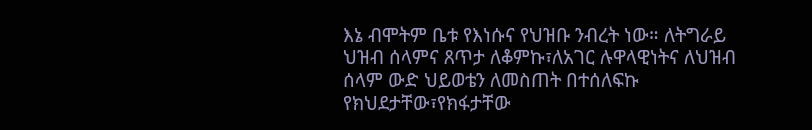እኔ ብሞትም ቤቱ የእነሱና የህዝቡ ንብረት ነው። ለትግራይ ህዝብ ሰላምና ጸጥታ ለቆምኩ፣ለአገር ሉዋላዊነትና ለህዝብ ሰላም ውድ ህይወቴን ለመስጠት በተሰለፍኩ የክህደታቸው፣የክፋታቸው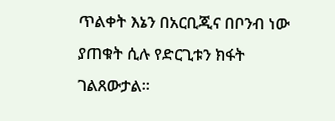ጥልቀት እኔን በአርቢጂና በቦንብ ነው ያጠቁት ሲሉ የድርጊቱን ክፋት ገልጸውታል።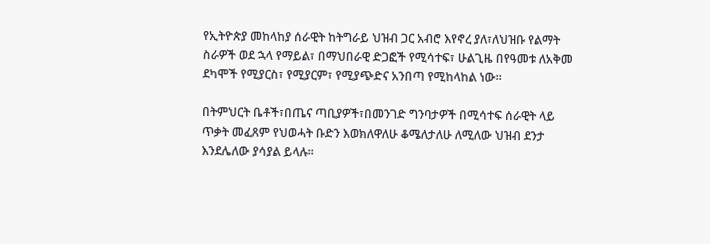የኢትዮጵያ መከላከያ ሰራዊት ከትግራይ ህዝብ ጋር አብሮ እየኖረ ያለ፣ለህዝቡ የልማት ስራዎች ወደ ኋላ የማይል፣ በማህበራዊ ድጋፎች የሚሳተፍ፣ ሁልጊዜ በየዓመቱ ለአቅመ ደካሞች የሚያርስ፣ የሚያርም፣ የሚያጭድና አንበጣ የሚከላከል ነው።

በትምህርት ቤቶች፣በጤና ጣቢያዎች፣በመንገድ ግንባታዎች በሚሳተፍ ሰራዊት ላይ ጥቃት መፈጸም የህወሓት ቡድን እወክለዋለሁ ቆሜለታለሁ ለሚለው ህዝብ ደንታ እንደሌለው ያሳያል ይላሉ፡፡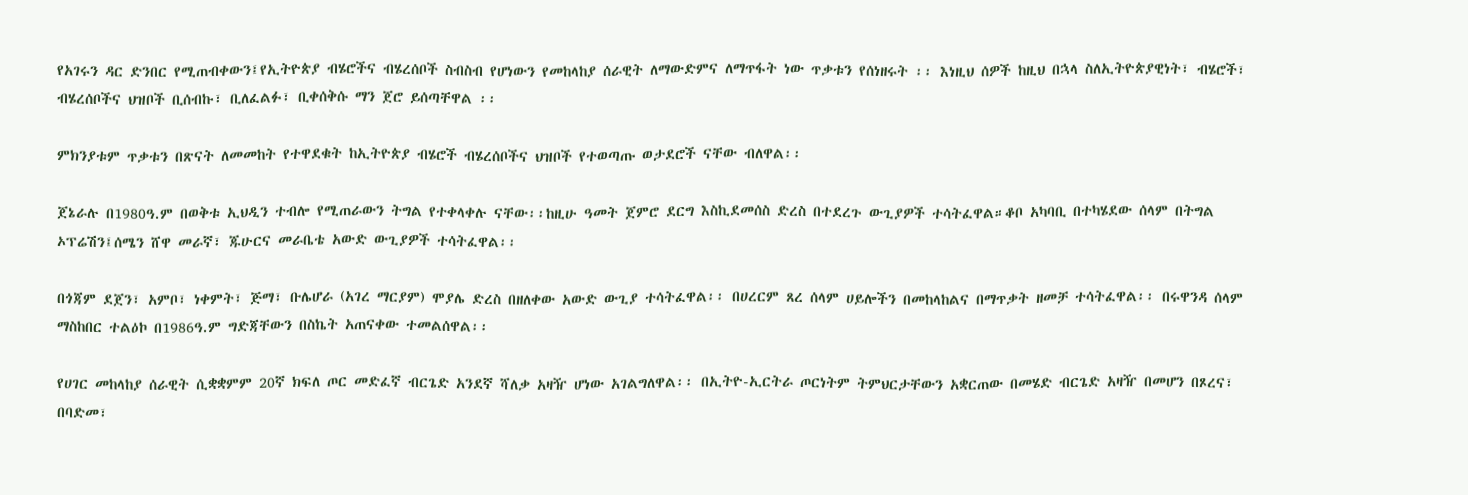የአገሩን ዳር ድንበር የሚጠብቀውን፤የኢትዮጵያ ብሄሮችና ብሄረሰቦች ስብስብ የሆነውን የመከላከያ ሰራዊት ለማውድምና ለማጥፋት ነው ጥቃቱን የሰነዘሩት ፡፡ እነዚህ ሰዎች ከዚህ በኋላ ስለኢትዮጵያዊነት፣ ብሄሮች፣ ብሄረሰቦችና ህዝቦች ቢሰብኩ፣ ቢለፈልፉ፣ ቢቀሰቅሱ ማን ጀሮ ይሰጣቸዋል ፡፡

ምክንያቱም ጥቃቱን በጽናት ለመመከት የተዋደቁት ከኢትዮጵያ ብሄሮች ብሄረሰቦችና ህዝቦች የተወጣጡ ወታደሮች ናቸው ብለዋል፡፡

ጀኔራሉ በ1980ዓ.ም በወቅቱ ኢህዲን ተብሎ የሚጠራውን ትግል የተቀላቀሉ ናቸው፡፡ከዚሁ ዓመት ጀምሮ ደርግ እስኪደመሰስ ድረስ በተደረጉ ውጊያዎች ተሳትፈዋል።ቆቦ አካባቢ በተካሄደው ሰላም በትግል ኦፕሬሽን፤ሰሜን ሸዋ መራኛ፣ ጁሁርና መራቤቴ አውድ ውጊያዎች ተሳትፈዋል፡፡

በጎጃም ደጀን፣ አምቦ፣ ነቀምት፣ ጅማ፣ ቡሌሆራ (አገረ ማርያም) ሞያሌ ድረስ በዘለቀው አውድ ውጊያ ተሳትፈዋል፡፡ በሀረርም ጸረ ሰላም ሀይሎችን በመከላከልና በማጥቃት ዘመቻ ተሳትፈዋል፡፡ በሩዋንዳ ሰላም ማስከበር ተልዕኮ በ1986ዓ.ም ግድጃቸውን በስኬት አጠናቀው ተመልሰዋል፡፡

የሀገር መከላከያ ሰራዊት ሲቋቋምም 20ኛ ክፍለ ጦር መድፈኛ ብርጌድ አንደኛ ሻለቃ አዛዥ ሆነው አገልግለዋል፡፡ በኢትዮ-ኢርትራ ጦርነትም ትምህርታቸውን አቋርጠው በመሄድ ብርጌድ አዛዥ በመሆን በጾረና፣ በባድመ፣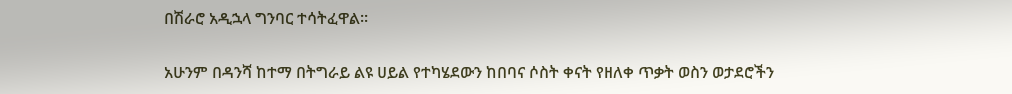በሽራሮ አዲኋላ ግንባር ተሳትፈዋል፡፡

አሁንም በዳንሻ ከተማ በትግራይ ልዩ ሀይል የተካሄደውን ከበባና ሶስት ቀናት የዘለቀ ጥቃት ወስን ወታደሮችን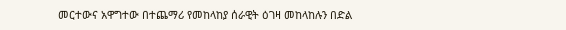መርተውና አዋግተው በተጨማሪ የመከላከያ ሰራዊት ዕገዛ መከላከሉን በድል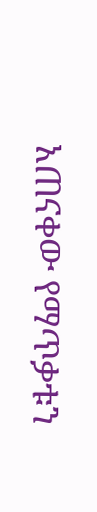አጠናቀው የማጥቃቱን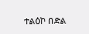ተልዕኮ በድል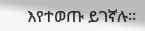እየተወጡ ይገኛሉ።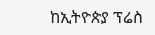ከኢትዮጵያ ፕሬስ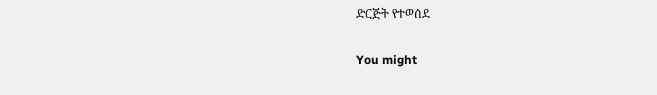ድርጅት የተወሰደ

You might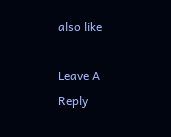also like

Leave A Reply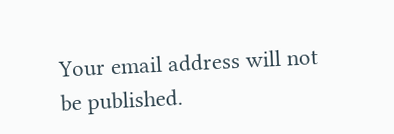Your email address will not be published.